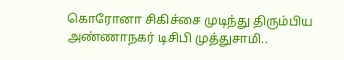கொரோனா சிகிச்சை முடிந்து திரும்பிய அண்ணாநகர் டிசிபி முத்துசாமி..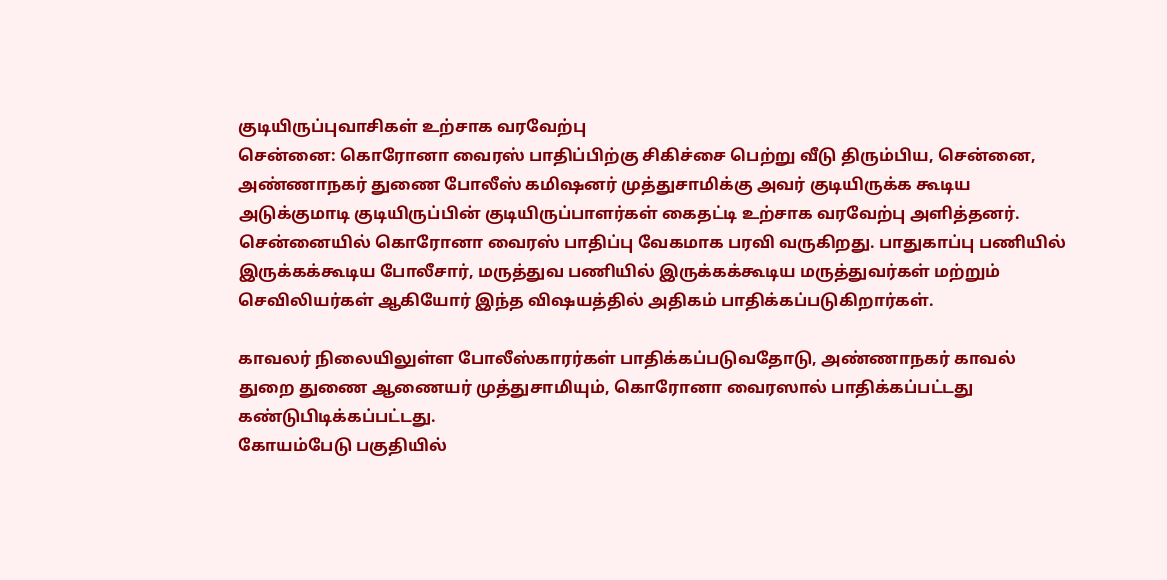குடியிருப்புவாசிகள் உற்சாக வரவேற்பு
சென்னை: கொரோனா வைரஸ் பாதிப்பிற்கு சிகிச்சை பெற்று வீடு திரும்பிய, சென்னை, அண்ணாநகர் துணை போலீஸ் கமிஷனர் முத்துசாமிக்கு அவர் குடியிருக்க கூடிய அடுக்குமாடி குடியிருப்பின் குடியிருப்பாளர்கள் கைதட்டி உற்சாக வரவேற்பு அளித்தனர்.
சென்னையில் கொரோனா வைரஸ் பாதிப்பு வேகமாக பரவி வருகிறது. பாதுகாப்பு பணியில் இருக்கக்கூடிய போலீசார், மருத்துவ பணியில் இருக்கக்கூடிய மருத்துவர்கள் மற்றும் செவிலியர்கள் ஆகியோர் இந்த விஷயத்தில் அதிகம் பாதிக்கப்படுகிறார்கள்.

காவலர் நிலையிலுள்ள போலீஸ்காரர்கள் பாதிக்கப்படுவதோடு, அண்ணாநகர் காவல் துறை துணை ஆணையர் முத்துசாமியும், கொரோனா வைரஸால் பாதிக்கப்பட்டது கண்டுபிடிக்கப்பட்டது.
கோயம்பேடு பகுதியில்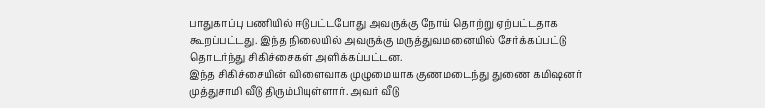பாதுகாப்பு பணியில் ஈடுபட்டபோது அவருக்கு நோய் தொற்று ஏற்பட்டதாக கூறப்பட்டது. இந்த நிலையில் அவருக்கு மருத்துவமனையில் சேர்க்கப்பட்டு தொடர்ந்து சிகிச்சைகள் அளிக்கப்பட்டன.
இந்த சிகிச்சையின் விளைவாக முழுமையாக குணமடைந்து துணை கமிஷனர் முத்துசாமி வீடு திரும்பியுள்ளார். அவர் வீடு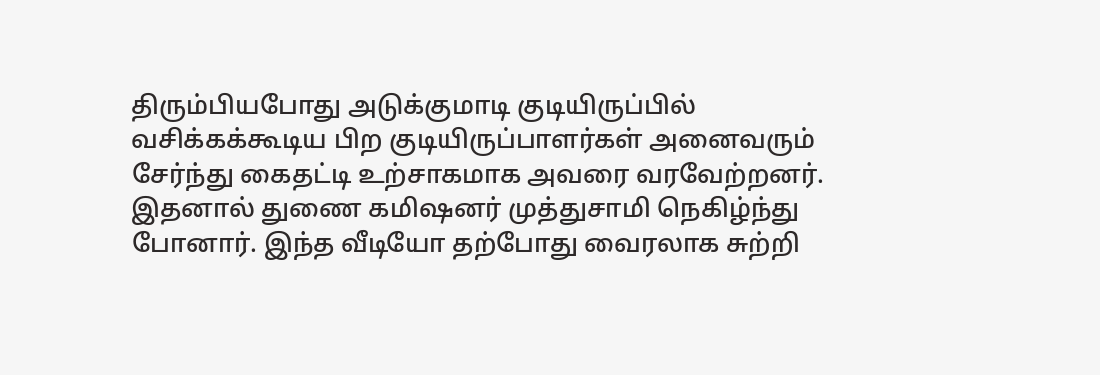திரும்பியபோது அடுக்குமாடி குடியிருப்பில் வசிக்கக்கூடிய பிற குடியிருப்பாளர்கள் அனைவரும் சேர்ந்து கைதட்டி உற்சாகமாக அவரை வரவேற்றனர். இதனால் துணை கமிஷனர் முத்துசாமி நெகிழ்ந்து போனார். இந்த வீடியோ தற்போது வைரலாக சுற்றி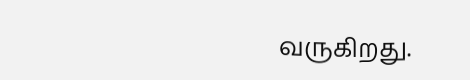வருகிறது.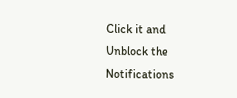Click it and Unblock the Notifications